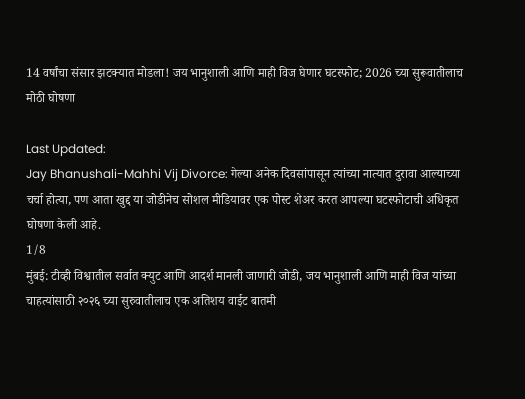14 वर्षांचा संसार झटक्यात मोडला! जय भानुशाली आणि माही विज घेणार घटस्फोट; 2026 च्या सुरूवातीलाच मोठी घोषणा

Last Updated:
Jay Bhanushali-Mahhi Vij Divorce: गेल्या अनेक दिवसांपासून त्यांच्या नात्यात दुरावा आल्याच्या चर्चा होत्या, पण आता खुद्द या जोडीनेच सोशल मीडियावर एक पोस्ट शेअर करत आपल्या घटस्फोटाची अधिकृत घोषणा केली आहे.
1/8
मुंबई: टीव्ही विश्वातील सर्वात क्युट आणि आदर्श मानली जाणारी जोडी, जय भानुशाली आणि माही विज यांच्या चाहत्यांसाठी २०२६ च्या सुरुवातीलाच एक अतिशय वाईट बातमी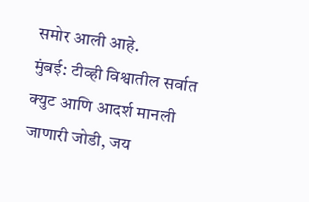समोर आली आहे.
मुंबई: टीव्ही विश्वातील सर्वात क्युट आणि आदर्श मानली जाणारी जोडी, जय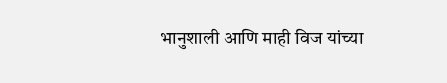भानुशाली आणि माही विज यांच्या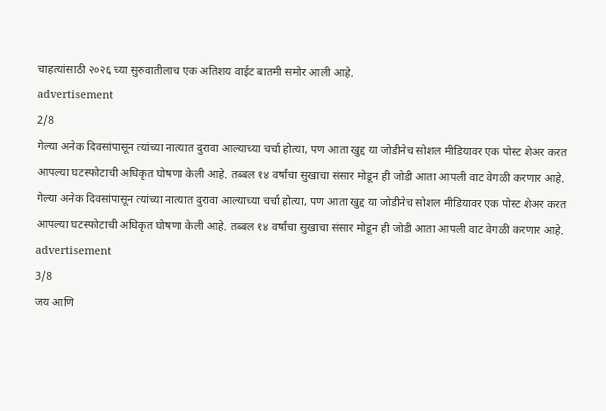चाहत्यांसाठी २०२६ च्या सुरुवातीलाच एक अतिशय वाईट बातमी समोर आली आहे.
advertisement
2/8
गेल्या अनेक दिवसांपासून त्यांच्या नात्यात दुरावा आल्याच्या चर्चा होत्या, पण आता खुद्द या जोडीनेच सोशल मीडियावर एक पोस्ट शेअर करत आपल्या घटस्फोटाची अधिकृत घोषणा केली आहे. तब्बल १४ वर्षांचा सुखाचा संसार मोडून ही जोडी आता आपली वाट वेगळी करणार आहे.
गेल्या अनेक दिवसांपासून त्यांच्या नात्यात दुरावा आल्याच्या चर्चा होत्या, पण आता खुद्द या जोडीनेच सोशल मीडियावर एक पोस्ट शेअर करत आपल्या घटस्फोटाची अधिकृत घोषणा केली आहे. तब्बल १४ वर्षांचा सुखाचा संसार मोडून ही जोडी आता आपली वाट वेगळी करणार आहे.
advertisement
3/8
जय आणि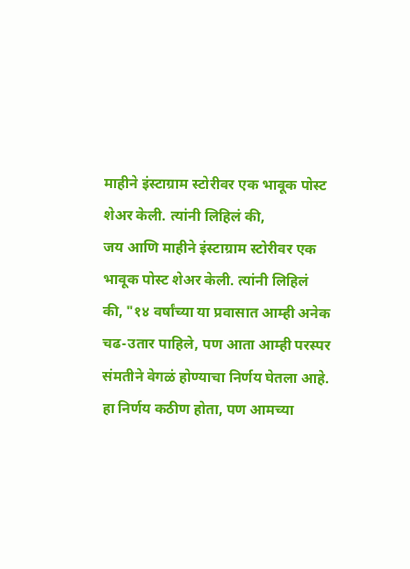माहीने इंस्टाग्राम स्टोरीवर एक भावूक पोस्ट शेअर केली. त्यांनी लिहिलं की,
जय आणि माहीने इंस्टाग्राम स्टोरीवर एक भावूक पोस्ट शेअर केली. त्यांनी लिहिलं की, "१४ वर्षांच्या या प्रवासात आम्ही अनेक चढ-उतार पाहिले, पण आता आम्ही परस्पर संमतीने वेगळं होण्याचा निर्णय घेतला आहे. हा निर्णय कठीण होता, पण आमच्या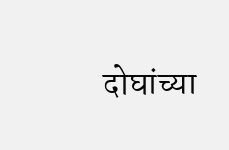दोघांच्या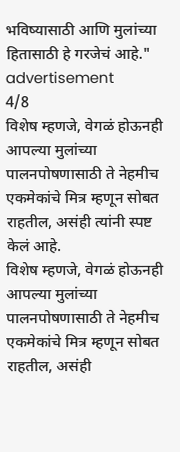भविष्यासाठी आणि मुलांच्या हितासाठी हे गरजेचं आहे."
advertisement
4/8
विशेष म्हणजे, वेगळं होऊनही आपल्या मुलांच्या पालनपोषणासाठी ते नेहमीच एकमेकांचे मित्र म्हणून सोबत राहतील, असंही त्यांनी स्पष्ट केलं आहे.
विशेष म्हणजे, वेगळं होऊनही आपल्या मुलांच्या पालनपोषणासाठी ते नेहमीच एकमेकांचे मित्र म्हणून सोबत राहतील, असंही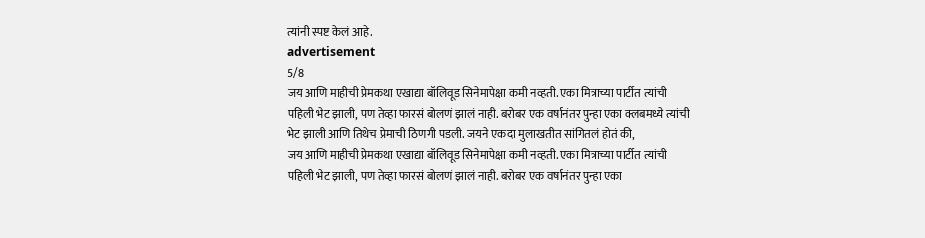त्यांनी स्पष्ट केलं आहे.
advertisement
5/8
जय आणि माहीची प्रेमकथा एखाद्या बॉलिवूड सिनेमापेक्षा कमी नव्हती. एका मित्राच्या पार्टीत त्यांची पहिली भेट झाली, पण तेव्हा फारसं बोलणं झालं नाही. बरोबर एक वर्षानंतर पुन्हा एका क्लबमध्ये त्यांची भेट झाली आणि तिथेच प्रेमाची ठिणगी पडली. जयने एकदा मुलाखतीत सांगितलं होतं की,
जय आणि माहीची प्रेमकथा एखाद्या बॉलिवूड सिनेमापेक्षा कमी नव्हती. एका मित्राच्या पार्टीत त्यांची पहिली भेट झाली, पण तेव्हा फारसं बोलणं झालं नाही. बरोबर एक वर्षानंतर पुन्हा एका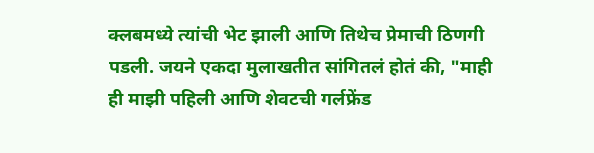क्लबमध्ये त्यांची भेट झाली आणि तिथेच प्रेमाची ठिणगी पडली. जयने एकदा मुलाखतीत सांगितलं होतं की, "माही ही माझी पहिली आणि शेवटची गर्लफ्रेंड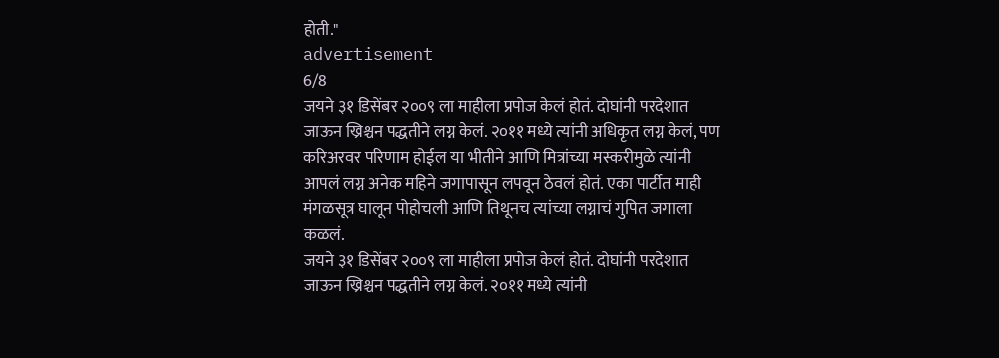होती."
advertisement
6/8
जयने ३१ डिसेंबर २००९ ला माहीला प्रपोज केलं होतं. दोघांनी परदेशात जाऊन ख्रिश्चन पद्धतीने लग्न केलं. २०११ मध्ये त्यांनी अधिकृत लग्न केलं, पण करिअरवर परिणाम होईल या भीतीने आणि मित्रांच्या मस्करीमुळे त्यांनी आपलं लग्न अनेक महिने जगापासून लपवून ठेवलं होतं. एका पार्टीत माही मंगळसूत्र घालून पोहोचली आणि तिथूनच त्यांच्या लग्नाचं गुपित जगाला कळलं.
जयने ३१ डिसेंबर २००९ ला माहीला प्रपोज केलं होतं. दोघांनी परदेशात जाऊन ख्रिश्चन पद्धतीने लग्न केलं. २०११ मध्ये त्यांनी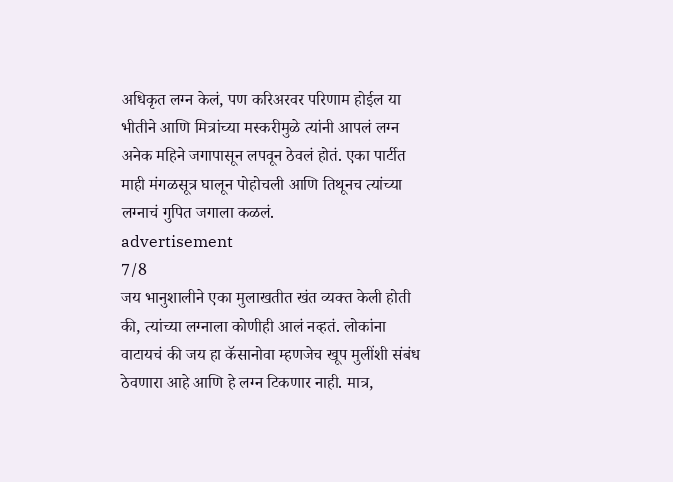अधिकृत लग्न केलं, पण करिअरवर परिणाम होईल या भीतीने आणि मित्रांच्या मस्करीमुळे त्यांनी आपलं लग्न अनेक महिने जगापासून लपवून ठेवलं होतं. एका पार्टीत माही मंगळसूत्र घालून पोहोचली आणि तिथूनच त्यांच्या लग्नाचं गुपित जगाला कळलं.
advertisement
7/8
जय भानुशालीने एका मुलाखतीत खंत व्यक्त केली होती की, त्यांच्या लग्नाला कोणीही आलं नव्हतं. लोकांना वाटायचं की जय हा कॅसानोवा म्हणजेच खूप मुलींशी संबंध ठेवणारा आहे आणि हे लग्न टिकणार नाही. मात्र,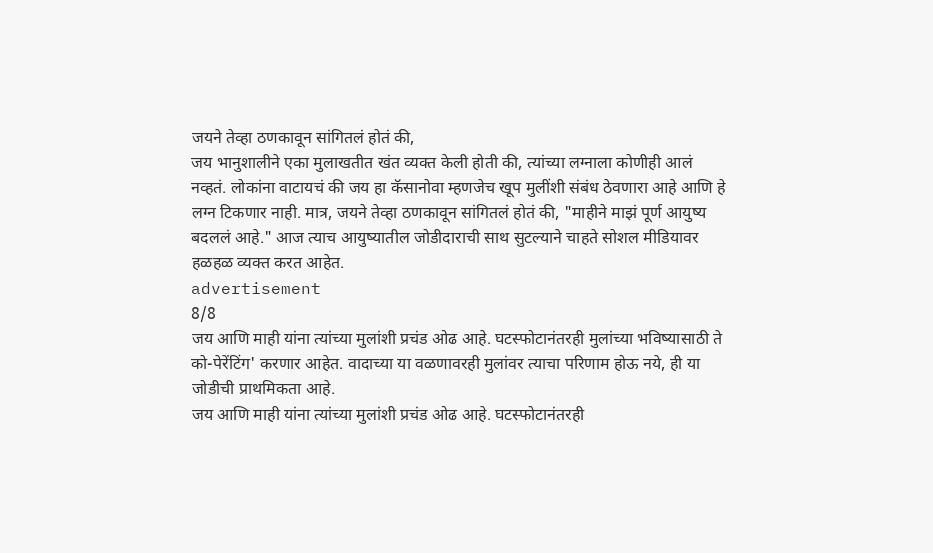जयने तेव्हा ठणकावून सांगितलं होतं की,
जय भानुशालीने एका मुलाखतीत खंत व्यक्त केली होती की, त्यांच्या लग्नाला कोणीही आलं नव्हतं. लोकांना वाटायचं की जय हा कॅसानोवा म्हणजेच खूप मुलींशी संबंध ठेवणारा आहे आणि हे लग्न टिकणार नाही. मात्र, जयने तेव्हा ठणकावून सांगितलं होतं की, "माहीने माझं पूर्ण आयुष्य बदललं आहे." आज त्याच आयुष्यातील जोडीदाराची साथ सुटल्याने चाहते सोशल मीडियावर हळहळ व्यक्त करत आहेत.
advertisement
8/8
जय आणि माही यांना त्यांच्या मुलांशी प्रचंड ओढ आहे. घटस्फोटानंतरही मुलांच्या भविष्यासाठी ते को-पेरेंटिंग' करणार आहेत. वादाच्या या वळणावरही मुलांवर त्याचा परिणाम होऊ नये, ही या जोडीची प्राथमिकता आहे.
जय आणि माही यांना त्यांच्या मुलांशी प्रचंड ओढ आहे. घटस्फोटानंतरही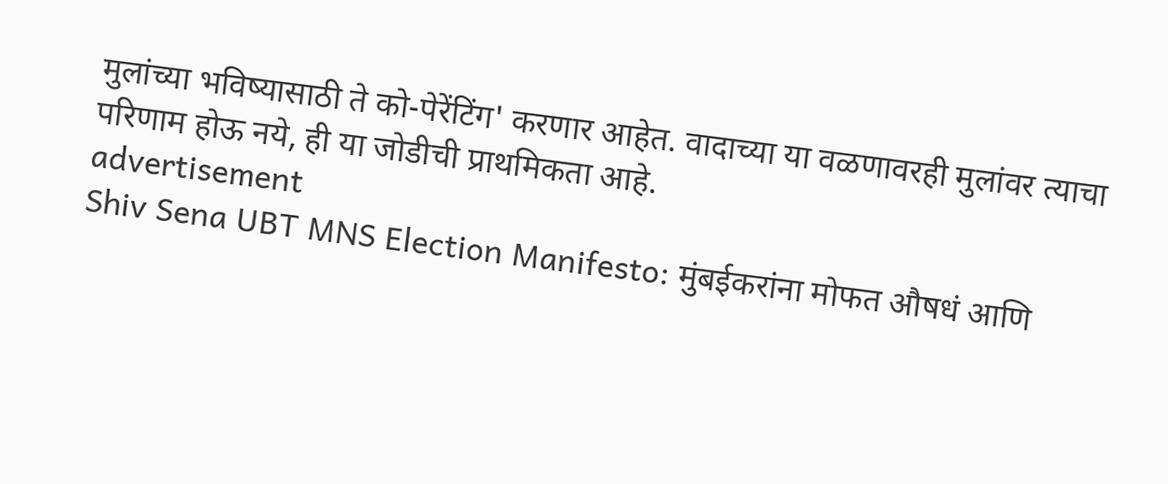मुलांच्या भविष्यासाठी ते को-पेरेंटिंग' करणार आहेत. वादाच्या या वळणावरही मुलांवर त्याचा परिणाम होऊ नये, ही या जोडीची प्राथमिकता आहे.
advertisement
Shiv Sena UBT MNS Election Manifesto: मुंबईकरांना मोफत औषधं आणि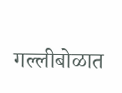गल्लीबोळात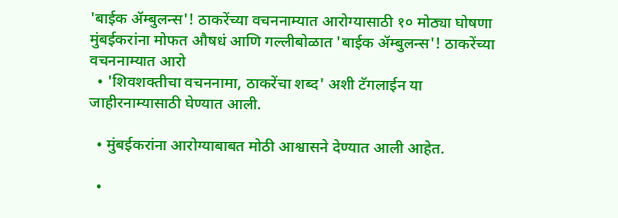'बाईक ॲम्बुलन्स'! ठाकरेंच्या वचननाम्यात आरोग्यासाठी १० मोठ्या घोषणा
मुंबईकरांना मोफत औषधं आणि गल्लीबोळात 'बाईक ॲम्बुलन्स'! ठाकरेंच्या वचननाम्यात आरो
  • 'शिवशक्तीचा वचननामा, ठाकरेंचा शब्द' अशी टॅगलाईन या जाहीरनाम्यासाठी घेण्यात आली.

  • मुंबईकरांना आरोग्याबाबत मोठी आश्वासने देण्यात आली आहेत.

  •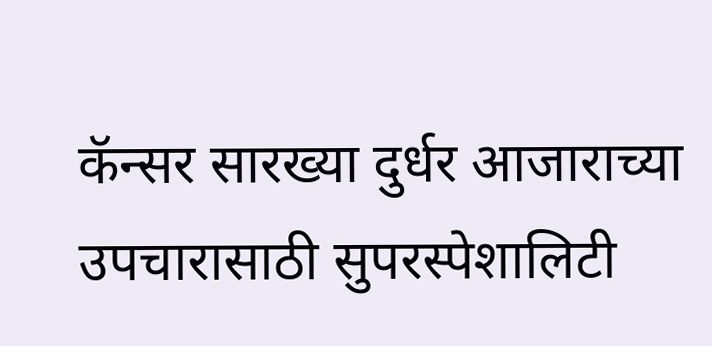कॅन्सर सारख्या दुर्धर आजाराच्या उपचारासाठी सुपरस्पेशालिटी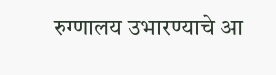रुग्णालय उभारण्याचे आ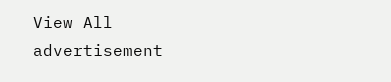View All
advertisement